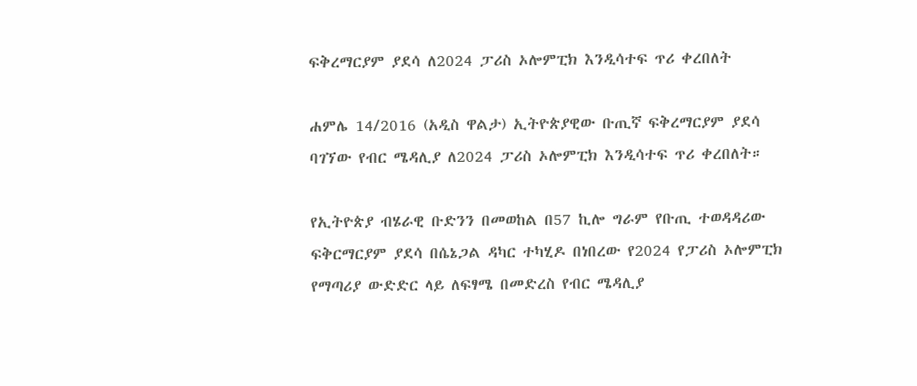ፍቅረማርያም ያደሳ ለ2024 ፓሪስ ኦሎምፒክ እንዲሳተፍ ጥሪ ቀረበለት

ሐምሌ 14/2016 (አዲስ ዋልታ) ኢትዮጵያዊው ቡጢኛ ፍቅረማርያም ያደሳ ባገኘው የብር ሜዳሊያ ለ2024 ፓሪስ ኦሎምፒክ እንዲሳተፍ ጥሪ ቀረበለት።

የኢትዮጵያ ብሄራዊ ቡድንን በመወከል በ57 ኪሎ ግራም የቡጢ ተወዳዳሪው ፍቅርማርያም ያደሳ በሴኔጋል ዳካር ተካሂዶ በነበረው የ2024 የፓሪስ ኦሎምፒክ የማጣሪያ ውድድር ላይ ለፍፃሜ በመድረስ የብር ሜዳሊያ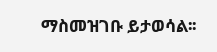ማስመዝገቡ ይታወሳል፡፡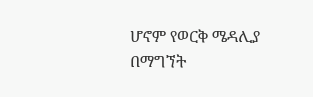ሆኖም የወርቅ ሜዳሊያ በማግኘት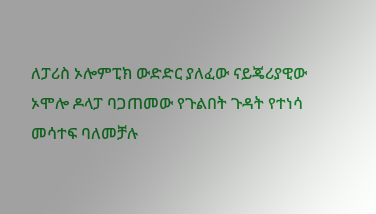ለፓሪስ ኦሎምፒክ ውድድር ያለፈው ናይጄሪያዊው ኦሞሎ ዶላፓ ባጋጠመው የጉልበት ጉዳት የተነሳ መሳተፍ ባለመቻሉ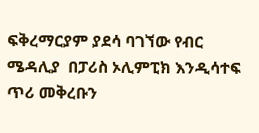ፍቅረማርያም ያደሳ ባገኘው የብር ሜዳሊያ  በፓሪስ ኦሊምፒክ እንዲሳተፍ ጥሪ መቅረቡን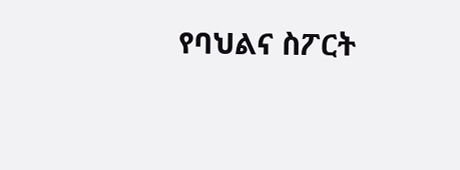የባህልና ስፖርት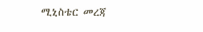ሚኒስቴር መረጃ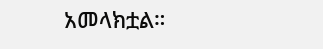አመላክቷል።